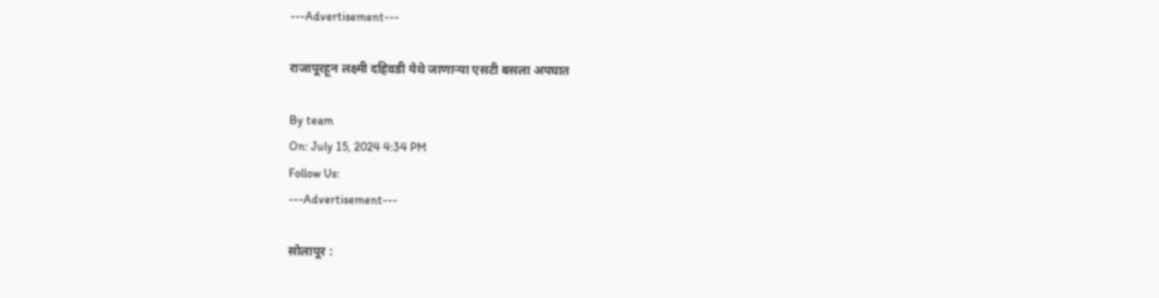---Advertisement---

राजापूरहून लक्ष्मी दहिवडी येथे जाणाऱ्या एसटी बसला अपघात

By team
On: July 15, 2024 4:34 PM
Follow Us:
---Advertisement---

सोलापूर :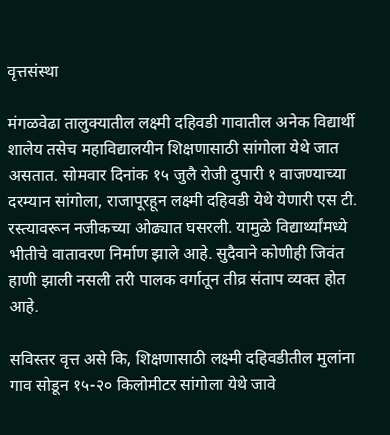वृत्तसंस्था

मंगळवेढा तालुक्यातील लक्ष्मी दहिवडी गावातील अनेक विद्यार्थी शालेय तसेच महाविद्यालयीन शिक्षणासाठी सांगोला येथे जात असतात. सोमवार दिनांक १५ जुलै रोजी दुपारी १ वाजण्याच्या दरम्यान सांगोला, राजापूरहून लक्ष्मी दहिवडी येथे येणारी एस टी. रस्त्यावरून नजीकच्या ओढ्यात घसरली. यामुळे विद्यार्थ्यांमध्ये भीतीचे वातावरण निर्माण झाले आहे. सुदैवाने कोणीही जिवंत हाणी झाली नसली तरी पालक वर्गातून तीव्र संताप व्यक्त होत आहे.

सविस्तर वृत्त असे कि, शिक्षणासाठी लक्ष्मी दहिवडीतील मुलांना गाव सोडून १५-२० किलोमीटर सांगोला येथे जावे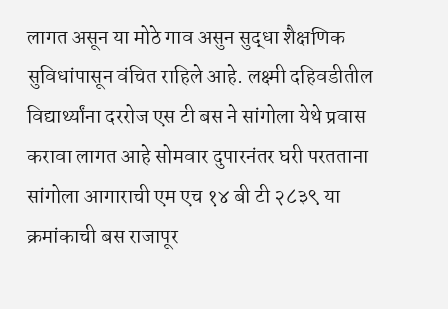लागत असून या मोठे गाव असुन सुद्धा शैक्षणिक सुविधांपासून वंचित राहिले आहे. लक्ष्मी दहिवडीतील विद्यार्थ्यांना दररोज एस टी बस ने सांगोला येथे प्रवास करावा लागत आहे सोमवार दुपारनंतर घरी परतताना सांगोला आगाराची एम एच १४ बी टी २८३९ या क्रमांकाची बस राजापूर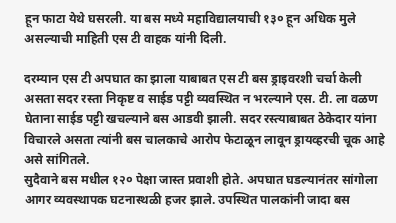हून फाटा येथे घसरली. या बस मध्ये महाविद्यालयाची १३० हून अधिक मुले असल्याची माहिती एस टी वाहक यांनी दिली.

दरम्यान एस टी अपघात का झाला याबाबत एस टी बस ड्राइवरशी चर्चा केली असता सदर रस्ता निकृष्ट व साईड पट्टी व्यवस्थित न भरल्याने एस. टी. ला वळण घेताना साईड पट्टी खचल्याने बस आडवी झाली. सदर रस्त्याबाबत ठेकेदार यांना विचारले असता त्यांनी बस चालकाचे आरोप फेटाळून लावून ड्रायव्हरची चूक आहे असे सांगितले.
सुदैवाने बस मधील १२० पेक्षा जास्त प्रवाशी होते. अपघात घडल्यानंतर सांगोला आगर व्यवस्थापक घटनास्थळी हजर झाले. उपस्थित पालकांनी जादा बस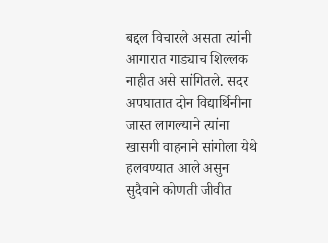बद्दल विचारले असता त्यांनी आगारात गाड्याच शिल्लक नाहीत असे सांगितले. सदर अपघातात दोन विद्यार्थिनीना जास्त लागल्याने त्यांना खासगी वाहनाने सांगोला येथे हलवण्यात आले असुन सुदैवाने कोणती जीवीत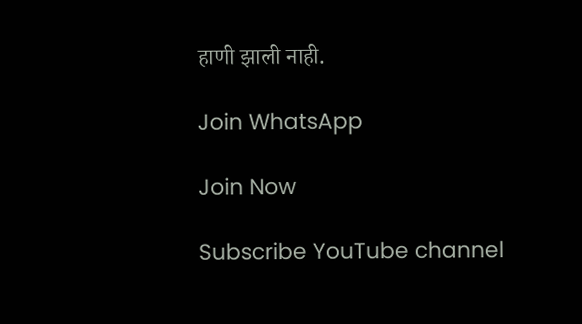हाणी झाली नाही.

Join WhatsApp

Join Now

Subscribe YouTube channel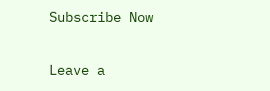Subscribe Now

Leave a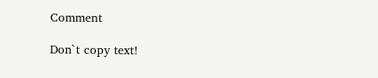Comment

Don`t copy text!